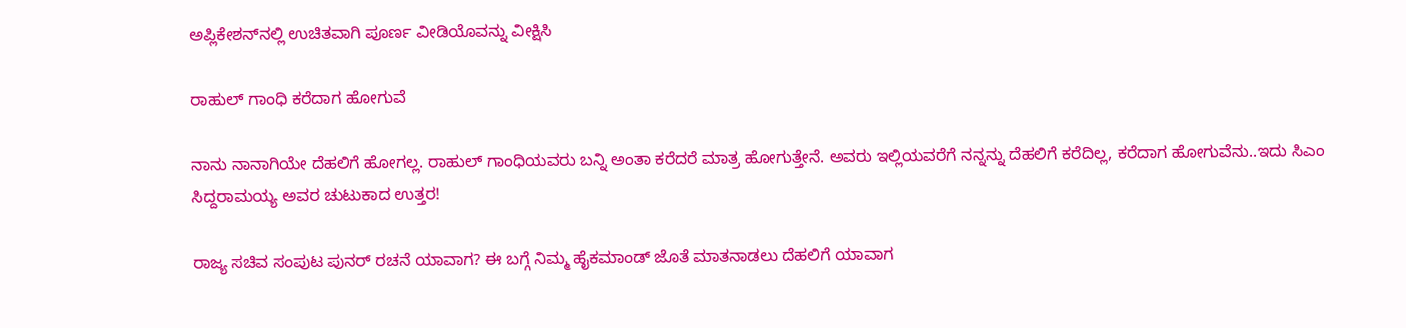ಅಪ್ಲಿಕೇಶನ್‌ನಲ್ಲಿ ಉಚಿತವಾಗಿ ಪೂರ್ಣ ವೀಡಿಯೊವನ್ನು ವೀಕ್ಷಿಸಿ

ರಾಹುಲ್ ಗಾಂಧಿ ಕರೆದಾಗ ಹೋಗುವೆ

ನಾನು ನಾನಾಗಿಯೇ ದೆಹಲಿಗೆ ಹೋಗಲ್ಲ. ರಾಹುಲ್ ಗಾಂಧಿಯವರು ಬನ್ನಿ ಅಂತಾ ಕರೆದರೆ ಮಾತ್ರ ಹೋಗುತ್ತೇನೆ. ಅವರು ಇಲ್ಲಿಯವರೆಗೆ ನನ್ನನ್ನು ದೆಹಲಿಗೆ ಕರೆದಿಲ್ಲ, ಕರೆದಾಗ ಹೋಗುವೆನು..ಇದು ಸಿಎಂ ಸಿದ್ದರಾಮಯ್ಯ ಅವರ ಚುಟುಕಾದ ಉತ್ತರ!

ರಾಜ್ಯ ಸಚಿವ ಸಂಪುಟ ಪುನರ್ ರಚನೆ ಯಾವಾಗ? ಈ ಬಗ್ಗೆ ನಿಮ್ಮ ಹೈಕಮಾಂಡ್ ಜೊತೆ ಮಾತನಾಡಲು ದೆಹಲಿಗೆ ಯಾವಾಗ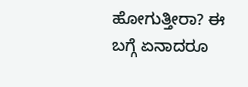ಹೋಗುತ್ತೀರಾ? ಈ ಬಗ್ಗೆ ಏನಾದರೂ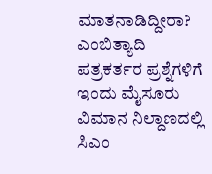ಮಾತನಾಡಿದ್ದೀರಾ? ಎಂಬಿತ್ಯಾದಿ ಪತ್ರಕರ್ತರ ಪ್ರಶ್ನೆಗಳಿಗೆ ಇಂದು ಮೈಸೂರು ವಿಮಾನ ನಿಲ್ದಾಣದಲ್ಲಿ ಸಿಎಂ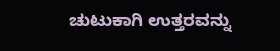ಚುಟುಕಾಗಿ ಉತ್ತರವನ್ನು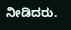ನೀಡಿದರು.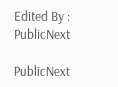Edited By :
PublicNext

PublicNext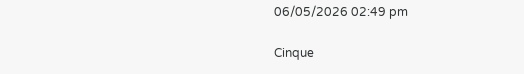06/05/2026 02:49 pm

Cinque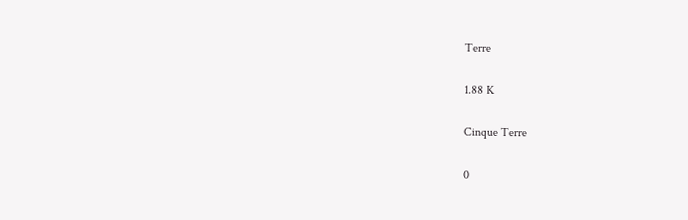Terre

1.88 K

Cinque Terre

0